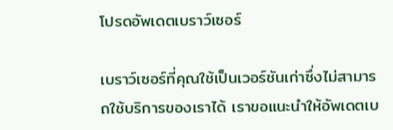โปรดอัพเดตเบราว์เซอร์

เบราว์เซอร์ที่คุณใช้เป็นเวอร์ชันเก่าซึ่งไม่สามารถใช้บริการของเราได้ เราขอแนะนำให้อัพเดตเบ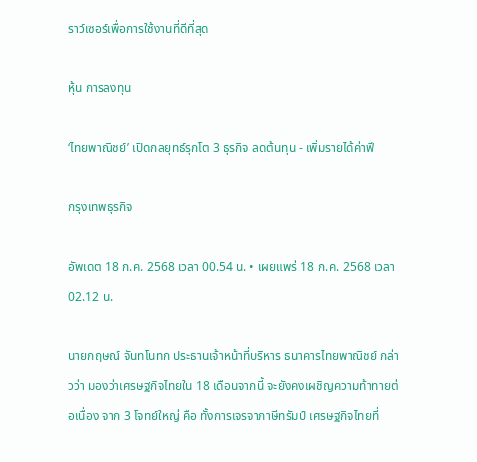ราว์เซอร์เพื่อการใช้งานที่ดีที่สุด

หุ้น การลงทุน

‘ไทยพาณิชย์’ เปิดกลยุทธ์รุกโต 3 ธุรกิจ ลดต้นทุน - เพิ่มรายได้ค่าฟี

กรุงเทพธุรกิจ

อัพเดต 18 ก.ค. 2568 เวลา 00.54 น. • เผยแพร่ 18 ก.ค. 2568 เวลา 02.12 น.

นายกฤษณ์ จันทโนทก ประธานเจ้าหน้าที่บริหาร ธนาคารไทยพาณิชย์ กล่าวว่า มองว่าเศรษฐกิจไทยใน 18 เดือนจากนี้ จะยังคงเผชิญความท้าทายต่อเนื่อง จาก 3 โจทย์ใหญ่ คือ ทั้งการเจรจาภาษีทรัมป์ เศรษฐกิจไทยที่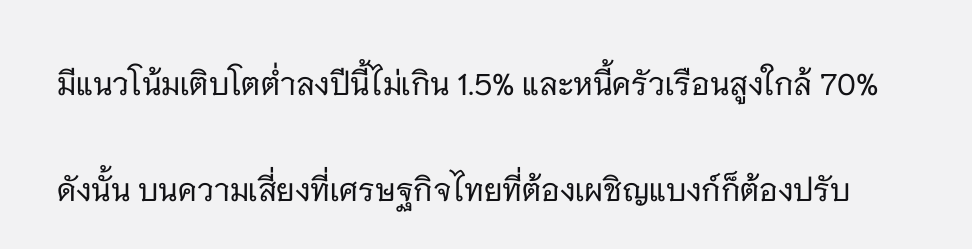มีแนวโน้มเติบโตต่ำลงปีนี้ไม่เกิน 1.5% และหนี้ครัวเรือนสูงใกล้ 70%

ดังนั้น บนความเสี่ยงที่เศรษฐกิจไทยที่ต้องเผชิญแบงก์ก็ต้องปรับ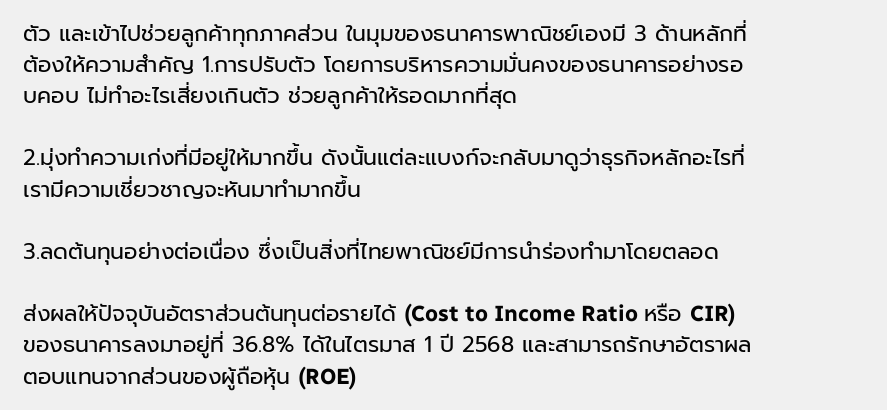ตัว และเข้าไปช่วยลูกค้าทุกภาคส่วน ในมุมของธนาคารพาณิชย์เองมี 3 ด้านหลักที่ต้องให้ความสำคัญ 1.การปรับตัว โดยการบริหารความมั่นคงของธนาคารอย่างรอบคอบ ไม่ทำอะไรเสี่ยงเกินตัว ช่วยลูกค้าให้รอดมากที่สุด

2.มุ่งทำความเก่งที่มีอยู่ให้มากขึ้น ดังนั้นแต่ละแบงก์จะกลับมาดูว่าธุรกิจหลักอะไรที่เรามีความเชี่ยวชาญจะหันมาทำมากขึ้น

3.ลดต้นทุนอย่างต่อเนื่อง ซึ่งเป็นสิ่งที่ไทยพาณิชย์มีการนำร่องทำมาโดยตลอด

ส่งผลให้ปัจจุบันอัตราส่วนต้นทุนต่อรายได้ (Cost to Income Ratio หรือ CIR) ของธนาคารลงมาอยู่ที่ 36.8% ได้ในไตรมาส 1 ปี 2568 และสามารถรักษาอัตราผลตอบแทนจากส่วนของผู้ถือหุ้น (ROE)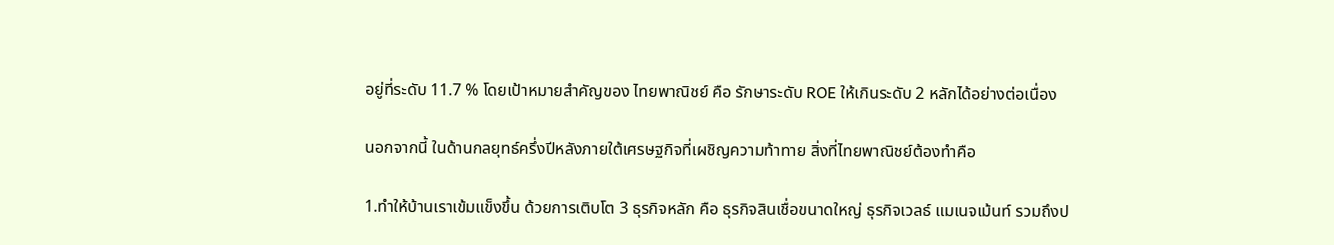อยู่ที่ระดับ 11.7 % โดยเป้าหมายสำคัญของ ไทยพาณิชย์ คือ รักษาระดับ ROE ให้เกินระดับ 2 หลักได้อย่างต่อเนื่อง

นอกจากนี้ ในด้านกลยุทธ์ครึ่งปีหลังภายใต้เศรษฐกิจที่เผชิญความท้าทาย สิ่งที่ไทยพาณิชย์ต้องทำคือ

1.ทำให้บ้านเราเข้มแข็งขึ้น ด้วยการเติบโต 3 ธุรกิจหลัก คือ ธุรกิจสินเชื่อขนาดใหญ่ ธุรกิจเวลธ์ แมเนจเม้นท์ รวมถึงป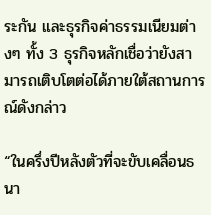ระกัน และธุรกิจค่าธรรมเนียมต่างๆ ทั้ง 3 ธุรกิจหลักเชื่อว่ายังสามารถเติบโตต่อได้ภายใต้สถานการณ์ดังกล่าว

“ในครึ่งปีหลังตัวที่จะขับเคลื่อนธนา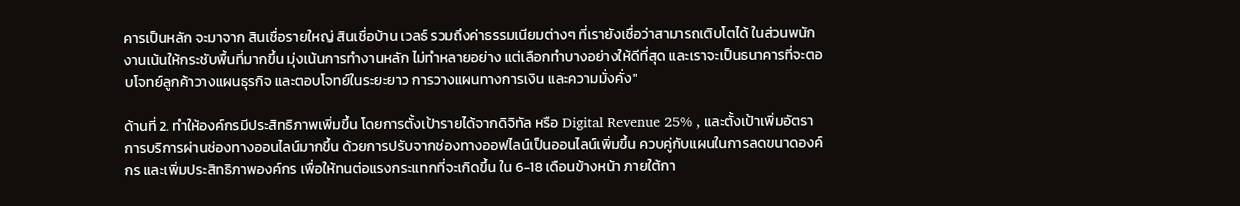คารเป็นหลัก จะมาจาก สินเชื่อรายใหญ่ สินเชื่อบ้าน เวลธ์ รวมถึงค่าธรรมเนียมต่างๆ ที่เรายังเชื่อว่าสามารถเติบโตได้ ในส่วนพนักงานเน้นให้กระชับพื้นที่มากขึ้น มุ่งเน้นการทำงานหลัก ไม่ทำหลายอย่าง แต่เลือกทำบางอย่างให้ดีที่สุด และเราจะเป็นธนาคารที่จะตอบโจทย์ลูกค้าวางแผนธุรกิจ และตอบโจทย์ในระยะยาว การวางแผนทางการเงิน และความมั่งคั่ง"

ด้านที่ 2. ทำให้องค์กรมีประสิทธิภาพเพิ่มขึ้น โดยการตั้งเป้ารายได้จากดิจิทัล หรือ Digital Revenue 25% , และตั้งเป้าเพิ่มอัตราการบริการผ่านช่องทางออนไลน์มากขึ้น ด้วยการปรับจากช่องทางออฟไลน์เป็นออนไลน์เพิ่มขึ้น ควบคู่กับแผนในการลดขนาดองค์กร และเพิ่มประสิทธิภาพองค์กร เพื่อให้ทนต่อแรงกระแทกที่จะเกิดขึ้น ใน 6-18 เดือนข้างหน้า ภายใต้กา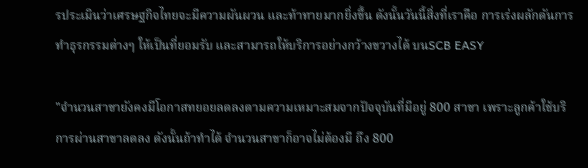รประเมินว่าเศรษฐกิจไทยจะมีความผันผวน และท้าทายมากยิ่งขึ้น ดังนั้นวันนี้สิ่งที่เราคือ การเร่งผลักดันการทำธุรกรรมต่างๆ ให้เป็นที่ยอมรับ และสามารถให้บริการอย่างกว้างขวางได้ บนSCB EASY

"จำนวนสาขายังคงมีโอกาสทยอยลดลงตามความเหมาะสมจากปัจจุบันที่มีอยู่ 800 สาขา เพราะลูกค้าใช้บริการผ่านสาขาลดลง ดังนั้นถ้าทำได้ จำนวนสาขาก็อาจไม่ต้องมี ถึง 800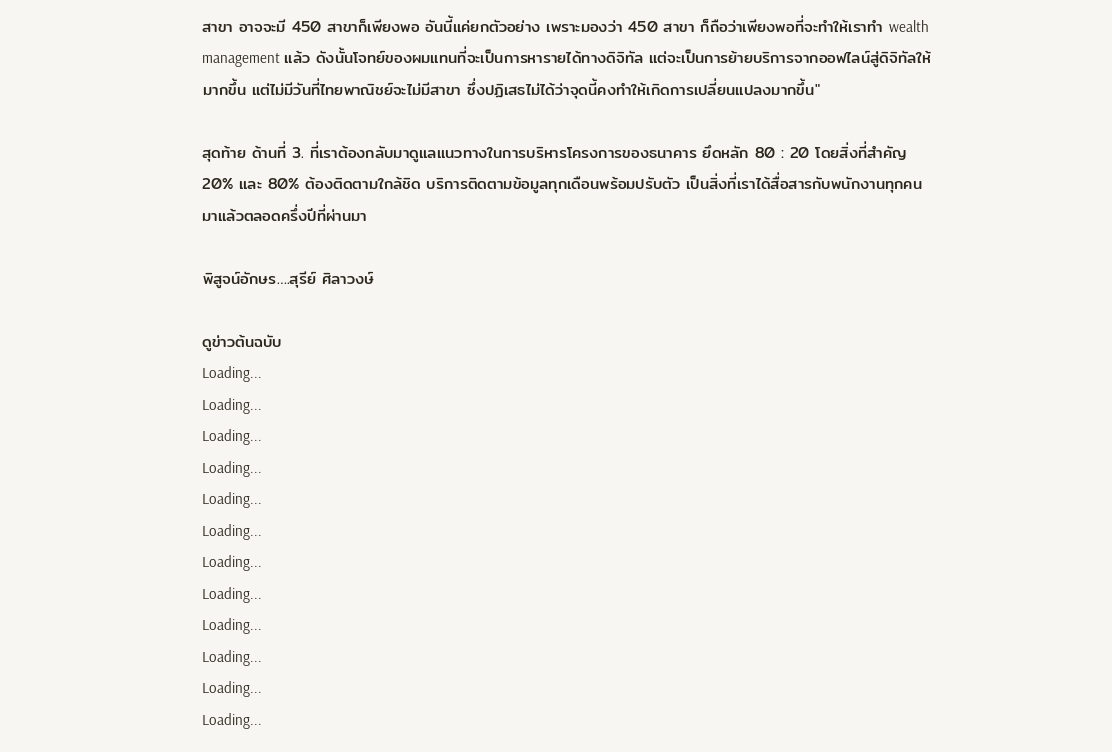สาขา อาจจะมี 450 สาขาก็เพียงพอ อันนี้แค่ยกตัวอย่าง เพราะมองว่า 450 สาขา ก็ถือว่าเพียงพอที่จะทำให้เราทำ wealth management แล้ว ดังนั้นโจทย์ของผมแทนที่จะเป็นการหารายได้ทางดิจิทัล แต่จะเป็นการย้ายบริการจากออฟไลน์สู่ดิจิทัลให้มากขึ้น แต่ไม่มีวันที่ไทยพาณิชย์จะไม่มีสาขา ซึ่งปฏิเสธไม่ได้ว่าจุดนี้คงทำให้เกิดการเปลี่ยนแปลงมากขึ้น"

สุดท้าย ด้านที่ 3. ที่เราต้องกลับมาดูแลแนวทางในการบริหารโครงการของธนาคาร ยึดหลัก 80 : 20 โดยสิ่งที่สำคัญ 20% และ 80% ต้องติดตามใกล้ชิด บริการติดตามข้อมูลทุกเดือนพร้อมปรับตัว เป็นสิ่งที่เราได้สื่อสารกับพนักงานทุกคนมาแล้วตลอดครึ่งปีที่ผ่านมา

พิสูจน์อักษร….สุรีย์ ศิลาวงษ์

ดูข่าวต้นฉบับ
Loading...
Loading...
Loading...
Loading...
Loading...
Loading...
Loading...
Loading...
Loading...
Loading...
Loading...
Loading...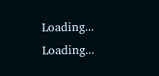Loading...
Loading...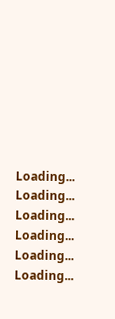Loading...
Loading...
Loading...
Loading...
Loading...
Loading...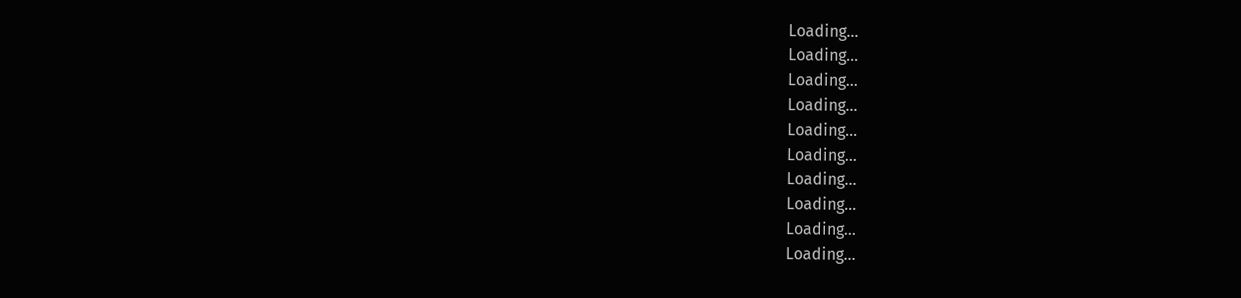Loading...
Loading...
Loading...
Loading...
Loading...
Loading...
Loading...
Loading...
Loading...
Loading...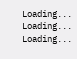Loading...
Loading...
Loading...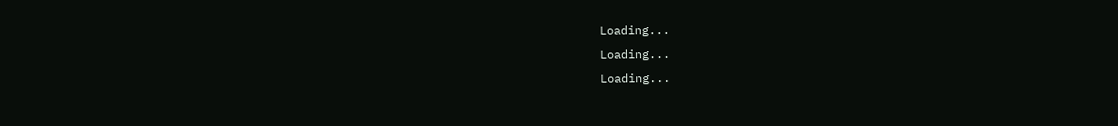Loading...
Loading...
Loading...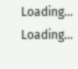Loading...
Loading...